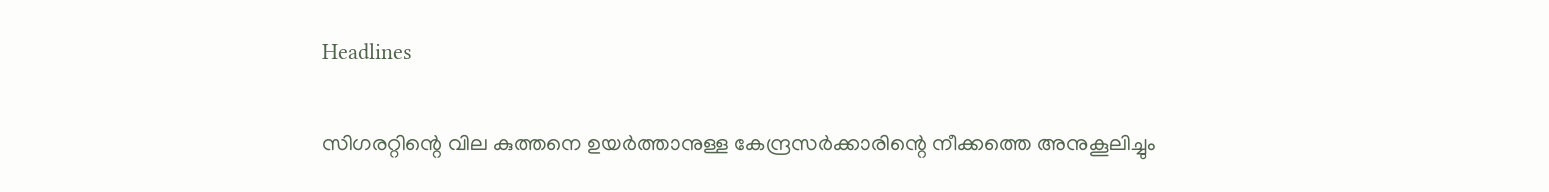Headlines

സിഗരറ്റിന്റെ വില കുത്തനെ ഉയർത്താനുള്ള കേന്ദ്രസർക്കാരിന്റെ നീക്കത്തെ അനുകൂലിച്ചും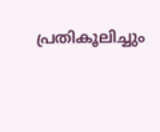പ്രതികൂലിച്ചും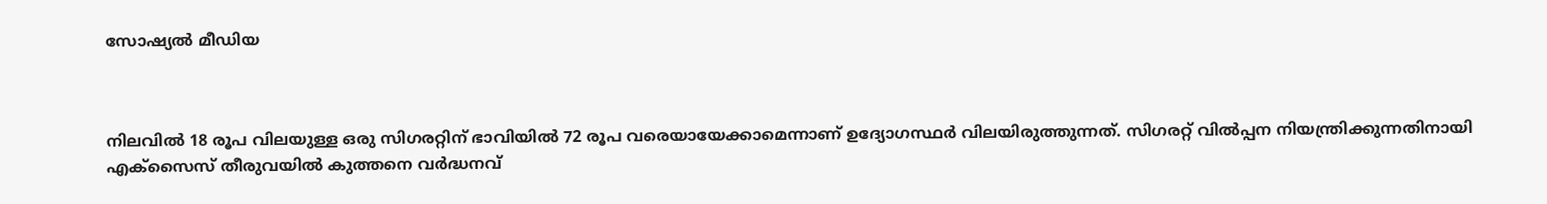സോഷ്യല്‍ മീഡിയ



നിലവില്‍ 18 രൂപ വിലയുള്ള ഒരു സിഗരറ്റിന് ഭാവിയില്‍ 72 രൂപ വരെയായേക്കാമെന്നാണ് ഉദ്യോഗസ്ഥർ വിലയിരുത്തുന്നത്. സിഗരറ്റ് വില്‍പ്പന നിയന്ത്രിക്കുന്നതിനായി എക്‌സൈസ് തീരുവയില്‍ കുത്തനെ വർദ്ധനവ്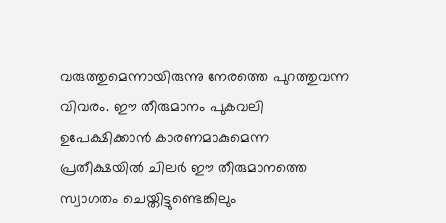വരുത്തുമെന്നായിരുന്നു നേരത്തെ പുറത്തുവന്ന വിവരം. ഈ തീരുമാനം പുകവലി ഉപേക്ഷിക്കാൻ കാരണമാകുമെന്ന പ്രതീക്ഷയില്‍ ചിലർ ഈ തീരുമാനത്തെ സ്വാഗതം ചെയ്തിട്ടുണ്ടെങ്കിലും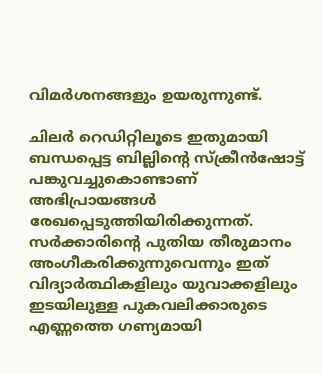വിമർശനങ്ങളും ഉയരുന്നുണ്ട്.

ചിലർ റെഡിറ്റിലൂടെ ഇതുമായി ബന്ധപ്പെട്ട ബില്ലിന്റെ സ്‌ക്രീൻഷോട്ട് പങ്കുവച്ചുകൊണ്ടാണ് അഭിപ്രായങ്ങള്‍ രേഖപ്പെടുത്തിയിരിക്കുന്നത്. സർക്കാരിന്റെ പുതിയ തീരുമാനം അംഗീകരിക്കുന്നുവെന്നും ഇത് വിദ്യാർത്ഥികളിലും യുവാക്കളിലും ഇടയിലുള്ള പുകവലിക്കാരുടെ എണ്ണത്തെ ഗണ്യമായി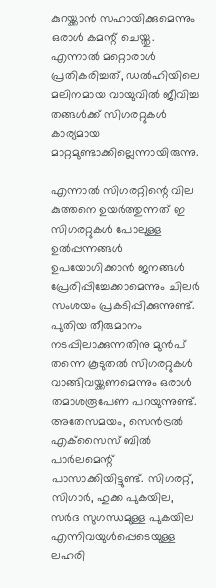കുറയ്ക്കാൻ സഹായിക്കുമെന്നും ഒരാള്‍ കമന്റ് ചെയ്തു. എന്നാല്‍ മറ്റൊരാള്‍ പ്രതികരിച്ചത്, ഡല്‍ഹിയിലെ മലിനമായ വായുവില്‍ ജീവിച്ച തങ്ങള്‍ക്ക് സിഗരറ്റുകള്‍ കാര്യമായ മാറ്റമുണ്ടാക്കില്ലെന്നായിരുന്നു.

എന്നാല്‍ സിഗരറ്റിന്റെ വില കുത്തനെ ഉയർത്തുന്നത് ഇ സിഗരറ്റുകള്‍ പോലുള്ള ഉല്‍പ്പന്നങ്ങള്‍ ഉപയോഗിക്കാൻ ജനങ്ങള്‍ പ്രേരിപ്പിച്ചേക്കാമെന്നും ചിലർ സംശയം പ്രകടിപ്പിക്കുന്നുണ്ട്. പുതിയ തീരുമാനം നടപ്പിലാക്കുന്നതിനു മുൻപ് തന്നെ കൂടുതല്‍ സിഗരറ്റുകള്‍ വാങ്ങിവയ്ക്കണമെന്നും ഒരാള്‍ തമാശരൂപേണ പറയുന്നുണ്ട്. അതേസമയം, സെൻട്രല്‍ എക്‌സൈസ് ബില്‍ പാർലമെന്റ് പാസാക്കിയിട്ടുണ്ട്. സിഗരറ്റ്, സിഗാർ, ഹുക്ക പുകയില, സർദ സുഗന്ധമുള്ള പുകയില എന്നിവയുള്‍പ്പെടെയുള്ള ലഹരി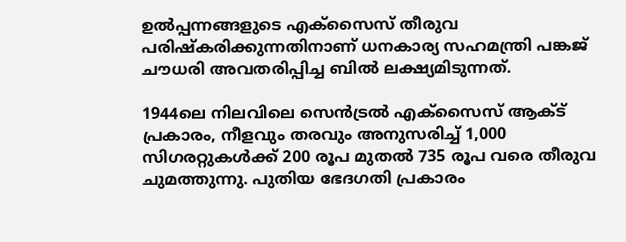ഉല്‍പ്പന്നങ്ങളുടെ എക്‌സൈസ് തീരുവ പരിഷ്‌കരിക്കുന്നതിനാണ് ധനകാര്യ സഹമന്ത്രി പങ്കജ് ചൗധരി അവതരിപ്പിച്ച ബില്‍ ലക്ഷ്യമിടുന്നത്.

1944ലെ നിലവിലെ സെൻട്രല്‍ എക്സൈസ് ആക്‌ട് പ്രകാരം, നീളവും തരവും അനുസരിച്ച്‌ 1,000 സിഗരറ്റുകള്‍ക്ക് 200 രൂപ മുതല്‍ 735 രൂപ വരെ തീരുവ ചുമത്തുന്നു. പുതിയ ഭേദഗതി പ്രകാരം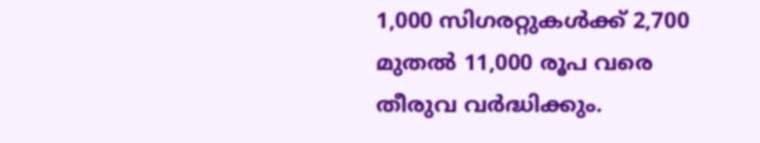1,000 സിഗരറ്റുകള്‍ക്ക് 2,700 മുതല്‍ 11,000 രൂപ വരെ തീരുവ വർദ്ധിക്കും.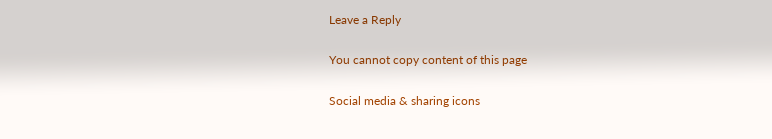Leave a Reply

You cannot copy content of this page

Social media & sharing icons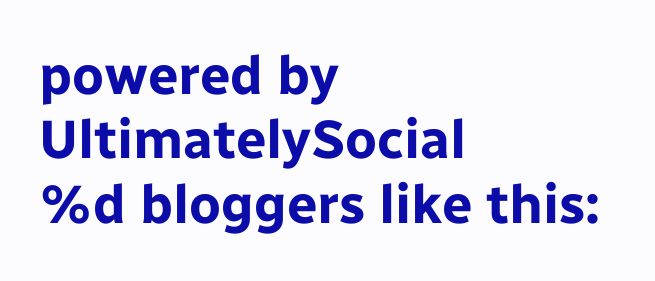powered by UltimatelySocial
%d bloggers like this: